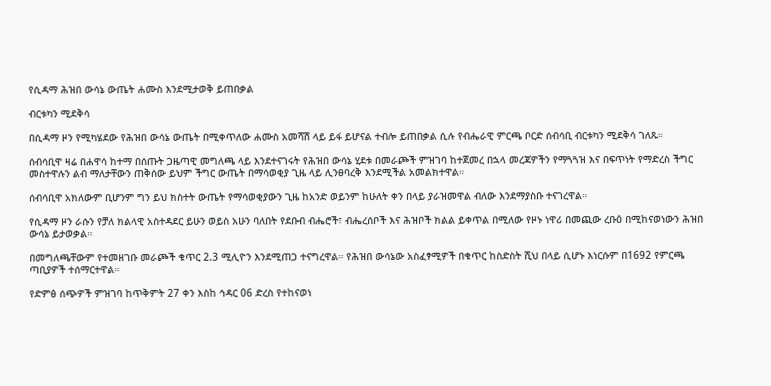የሲዳማ ሕዝበ ውሳኔ ውጤት ሐሙስ እንደሚታወቅ ይጠበቃል

ብርቱካን ሚደቅሳ

በሲዳማ ዞን የሚካሄደው የሕዝበ ውሳኔ ውጤት በሚቀጥለው ሐሙስ አመሻሽ ላይ ይፋ ይሆናል ተብሎ ይጠበቃል ሲሉ የብሔራዊ ምርጫ ቦርድ ሰብሳቢ ብርቱካን ሚደቅሳ ገለጹ።

ሰብሳቢዋ ዛሬ በሐዋሳ ከተማ በሰጡት ጋዜጣዊ መግለጫ ላይ እንደተናገሩት የሕዝበ ውሳኔ ሂደቱ በመራጮች ምዝገባ ከተጀመረ በኋላ መረጃዎችን የማጓጓዝ እና በፍጥነት የማድረስ ችግር መስተዋሉን ልብ ማለታቸውን ጠቅሰው ይህም ችግር ውጤት በማሳወቂያ ጊዜ ላይ ሊንፀባረቅ እንደሚችል አመልክተዋል።

ሰብሳቢዋ አክለውም ቢሆንም ግን ይህ ክስተት ውጤት የማሳወቂያውን ጊዜ ከአንድ ወይንም ከሁለት ቀን በላይ ያራዝመዋል ብለው እንደማያስቡ ተናገረዋል።

የሲዳማ ዞን ራሱን የቻለ ክልላዊ አስተዳደር ይሁን ወይስ አሁን ባለበት የደቡብ ብሔሮች፣ ብሔረሰቦች እና ሕዝቦች ክልል ይቀጥል በሚለው የዞኑ ነዋሪ በመጪው ረቡዕ በሚከናወነውን ሕዝበ ውሳኔ ይታወቃል።

በመግለጫቸውም የተመዘገቡ መራጮች ቁጥር 2.3 ሚሊዮን እንደሚጠጋ ተናግረዋል። የሕዝበ ውሳኔው አስፈፃሚዎች በቁጥር ከስድስት ሺህ በላይ ሲሆኑ እነርሱም በ1692 የምርጫ ጣቢያዎች ተሰማርተዋል።

የድምፅ ሰጭዎች ምዝገባ ከጥቅምት 27 ቀን እስከ ኅዳር 06 ድረስ የተከናወነ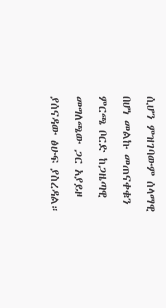ሲሆን ምዝገባውም ሰላማዊ በሆነ መልኩ መጠናቀቁን ምርጫ ቦርድ ከጋዜጣዊ መግለጫው ጋር አያይዞ ያሰናዳው ፅሁፍ ያስረዳል።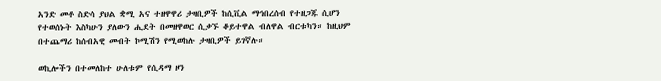አንድ መቶ ስድሳ ያህል ቋሚ አና ተዘዋዋሪ ታዛቢዎች ከሲቪል ማኅበረሰብ የተዘጋጁ ሲሆን የተወሰኑት እስካሁን ያለውን ሒደት በመዘዋወር ሲቃኙ ቆይተዋል ብለዋል ብርቱካን። ከዚህም በተጨማሪ ከሰብአዊ መብት ኮሚሽን የሚወከሉ ታዛቢዎች ይገኛሉ።

ወኪሎችን በተመለከተ ሁለቱም የሲዳማ ዞን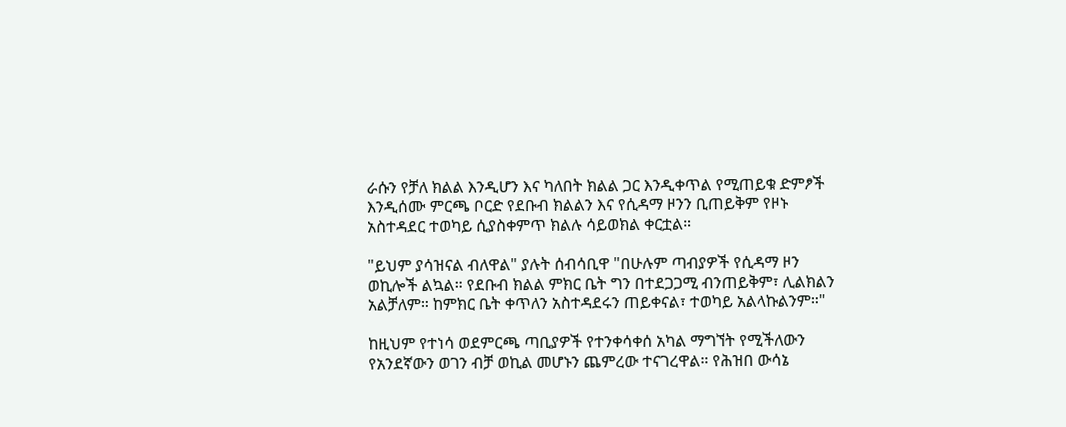ራሱን የቻለ ክልል እንዲሆን እና ካለበት ክልል ጋር እንዲቀጥል የሚጠይቁ ድምፆች እንዲሰሙ ምርጫ ቦርድ የደቡብ ክልልን እና የሲዳማ ዞንን ቢጠይቅም የዞኑ አስተዳደር ተወካይ ሲያስቀምጥ ክልሉ ሳይወክል ቀርቷል።

"ይህም ያሳዝናል ብለዋል" ያሉት ሰብሳቢዋ "በሁሉም ጣብያዎች የሲዳማ ዞን ወኪሎች ልኳል። የደቡብ ክልል ምክር ቤት ግን በተደጋጋሚ ብንጠይቅም፣ ሊልክልን አልቻለም። ከምክር ቤት ቀጥለን አስተዳደሩን ጠይቀናል፣ ተወካይ አልላኩልንም።"

ከዚህም የተነሳ ወደምርጫ ጣቢያዎች የተንቀሳቀሰ አካል ማግኘት የሚችለውን የአንደኛውን ወገን ብቻ ወኪል መሆኑን ጨምረው ተናገረዋል። የሕዝበ ውሳኔ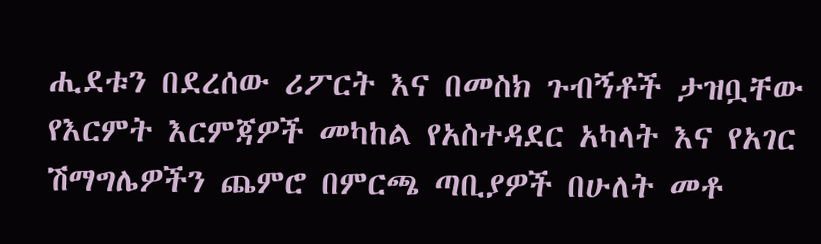ሒደቱን በደረሰው ሪፖርት እና በመስክ ጉብኝቶች ታዝቧቸው የእርምት እርምጃዎች መካከል የአስተዳደር አካላት እና የአገር ሽማግሌዎችን ጨምሮ በምርጫ ጣቢያዎች በሁለት መቶ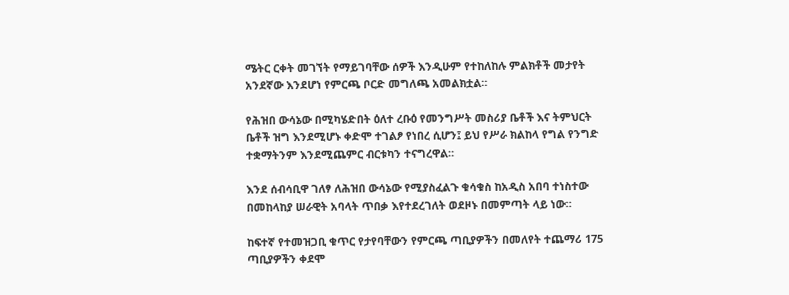ሜትር ርቀት መገኘት የማይገባቸው ሰዎች እንዲሁም የተከለከሉ ምልክቶች መታየት አንደኛው እንደሆነ የምርጫ ቦርድ መግለጫ አመልክቷል።

የሕዝበ ውሳኔው በሚካሄድበት ዕለተ ረቡዕ የመንግሥት መስሪያ ቤቶች እና ትምህርት ቤቶች ዝግ እንደሚሆኑ ቀድሞ ተገልፆ የነበረ ሲሆን፤ ይህ የሥራ ክልከላ የግል የንግድ ተቋማትንም እንደሚጨምር ብርቱካን ተናግረዋል።

እንደ ሰብሳቢዋ ገለፃ ለሕዝበ ውሳኔው የሚያስፈልጉ ቁሳቁስ ከአዲስ አበባ ተነስተው በመከላከያ ሠራዊት አባላት ጥበቃ እየተደረገለት ወደዞኑ በመምጣት ላይ ነው።

ከፍተኛ የተመዝጋቢ ቁጥር የታየባቸውን የምርጫ ጣቢያዎችን በመለየት ተጨማሪ 175 ጣቢያዎችን ቀደሞ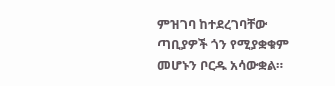ምዝገባ ከተደረገባቸው ጣቢያዎች ጎን የሚያቋቁም መሆኑን ቦርዱ አሳውቋል።